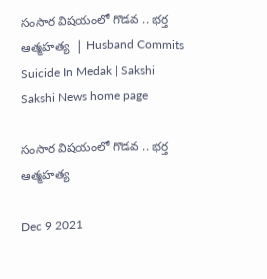సంసార విషయంలో గొడవ .. భర్త ఆత్మహత్య  | Husband Commits Suicide In Medak | Sakshi
Sakshi News home page

సంసార విషయంలో గొడవ .. భర్త ఆత్మహత్య

Dec 9 2021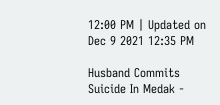12:00 PM | Updated on Dec 9 2021 12:35 PM

Husband Commits Suicide In Medak -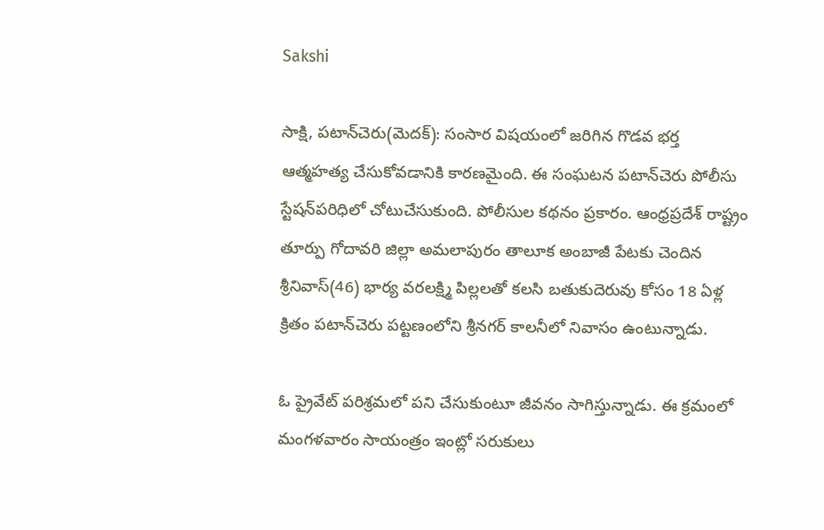Sakshi

సాక్షి, పటాన్‌చెరు(మెదక్‌): సంసార విషయంలో జరిగిన గొడవ భర్త ఆత్మహత్య చేసుకోవడానికి కారణమైంది. ఈ సంఘటన పటాన్‌చెరు పోలీసు స్టేషన్‌పరిధిలో చోటుచేసుకుంది. పోలీసుల కథనం ప్రకారం. ఆంధ్రప్రదేశ్‌ రాష్ట్రం తూర్పు గోదావరి జిల్లా అమలాపురం తాలూక అంబాజీ పేటకు చెందిన శ్రీనివాస్‌(46) భార్య వరలక్ష్మి పిల్లలతో కలసి బతుకుదెరువు కోసం 18 ఏళ్ల క్రితం పటాన్‌చెరు పట్టణంలోని శ్రీనగర్‌ కాలనీలో నివాసం ఉంటున్నాడు.

ఓ ప్రైవేట్‌ పరిశ్రమలో పని చేసుకుంటూ జీవనం సాగిస్తున్నాడు. ఈ క్రమంలో మంగళవారం సాయంత్రం ఇంట్లో సరుకులు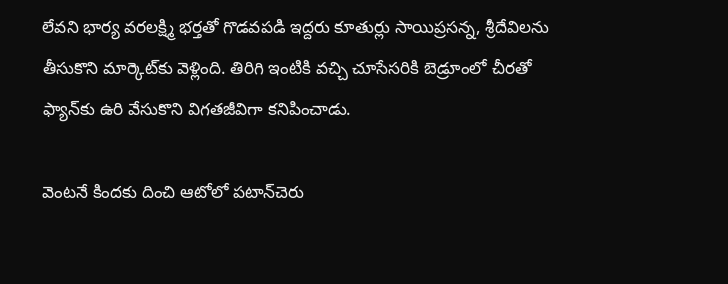లేవని భార్య వరలక్ష్మి భర్తతో గొడవపడి ఇద్దరు కూతుర్లు సాయిప్రసన్న, శ్రీదేవిలను తీసుకొని మార్కెట్‌కు వెళ్లింది. తిరిగి ఇంటికి వచ్చి చూసేసరికి బెడ్రూంలో చీరతో ఫ్యాన్‌కు ఉరి వేసుకొని విగతజీవిగా కనిపించాడు.

వెంటనే కిందకు దించి ఆటోలో పటాన్‌చెరు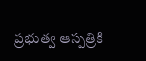ప్రభుత్వ ఆస్పత్రికి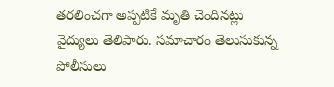తరలించగా అప్పటికే మృతి చెందినట్లు వైద్యులు తెలిపారు. సమాచారం తెలుసుకున్న పోలీసులు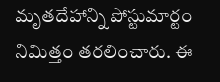మృతదేహాన్ని పోస్టుమార్టం నిమిత్తం తరలించారు. ఈ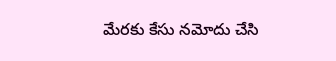మేరకు కేసు నమోదు చేసి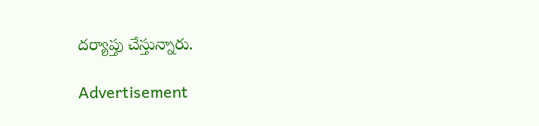దర్యాప్తు చేస్తున్నారు.

Advertisement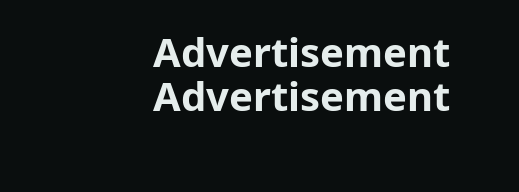Advertisement
Advertisement